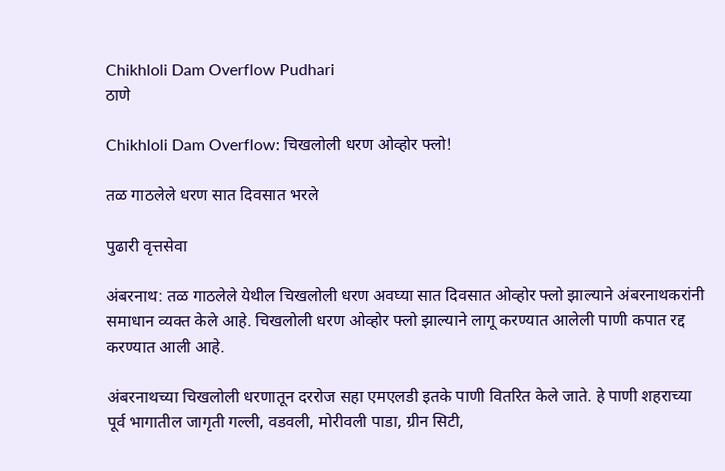Chikhloli Dam Overflow Pudhari
ठाणे

Chikhloli Dam Overflow: चिखलोली धरण ओव्होर फ्लो!

तळ गाठलेले धरण सात दिवसात भरले

पुढारी वृत्तसेवा

अंबरनाथ: तळ गाठलेले येथील चिखलोली धरण अवघ्या सात दिवसात ओव्होर फ्लो झाल्याने अंबरनाथकरांनी समाधान व्यक्त केले आहे. चिखलोली धरण ओव्होर फ्लो झाल्याने लागू करण्यात आलेली पाणी कपात रद्द करण्यात आली आहे.

अंबरनाथच्या चिखलोली धरणातून दररोज सहा एमएलडी इतके पाणी वितरित केले जाते. हे पाणी शहराच्या पूर्व भागातील जागृती गल्ली, वडवली, मोरीवली पाडा, ग्रीन सिटी,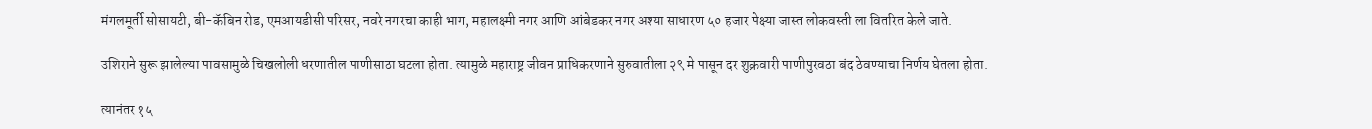मंगलमूर्ती सोसायटी, बी-कॅबिन रोड, एमआयडीसी परिसर, नवरे नगरचा काही भाग, महालक्ष्मी नगर आणि आंबेडकर नगर अश्या साधारण ५० हजार पेक्ष्या जास्त लोकवस्ती ला वितरित केले जाते.

उशिराने सुरू झालेल्या पावसामुळे चिखलोली धरणातील पाणीसाठा घटला होता. त्यामुळे महाराष्ट्र जीवन प्राधिकरणाने सुरुवातीला २९ मे पासून दर शुक्रवारी पाणीपुरवठा बंद ठेवण्याचा निर्णय घेतला होता.

त्यानंतर १५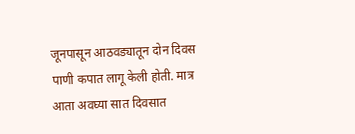जूनपासून आठवड्यातून दोन दिवस पाणी कपात लागू केली होती. मात्र आता अवघ्या सात दिवसात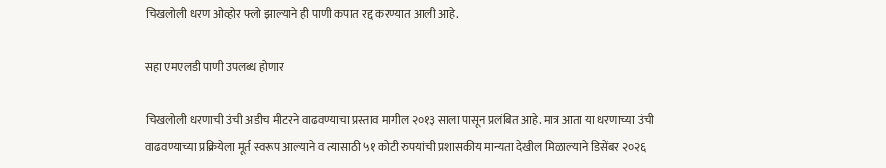चिखलोली धरण ओव्होर फ्लो झाल्याने ही पाणी कपात रद्द करण्यात आली आहे.

सहा एमएलडी पाणी उपलब्ध होणार

चिखलोली धरणाची उंची अडीच मीटरने वाढवण्याचा प्रस्ताव मागील २०१३ साला पासून प्रलंबित आहे. मात्र आता या धरणाच्या उंची वाढवण्याच्या प्रक्रियेला मूर्त स्वरूप आल्याने व त्यासाठी ५१ कोटी रुपयांची प्रशासकीय मान्यता देखील मिळाल्याने डिसेंबर २०२६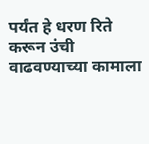पर्यंत हे धरण रिते करून उंची वाढवण्याच्या कामाला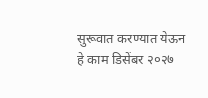सुरूवात करण्यात येऊन हे काम डिसेंबर २०२७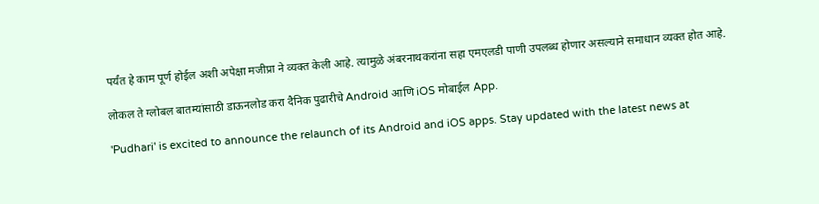पर्यंत हे काम पूर्ण होईल अशी अपेक्षा मजीप्रा ने व्यक्त केली आहे. त्यामुळे अंबरनाथकरांना सहा एमएलडी पाणी उपलब्ध होणार असल्याने समाधान व्यक्त होत आहे.

लोकल ते ग्लोबल बातम्यांसाठी डाऊनलोड करा दैनिक पुढारीचे Android आणि iOS मोबाईल App.

'Pudhari' is excited to announce the relaunch of its Android and iOS apps. Stay updated with the latest news at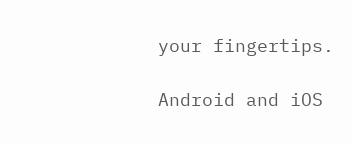your fingertips.

Android and iOS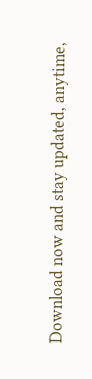Download now and stay updated, anytime,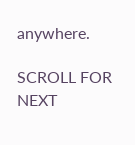anywhere.

SCROLL FOR NEXT